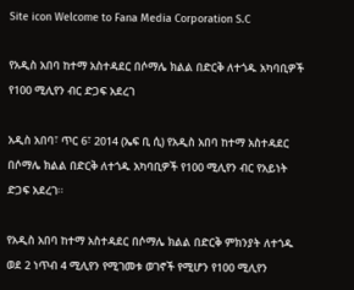Site icon Welcome to Fana Media Corporation S.C

የአዲስ አበባ ከተማ አስተዳደር በሶማሌ ክልል በድርቅ ለተጎዱ አካባቢዎች የ100 ሚሊየን ብር ድጋፍ አደረገ

አዲስ አበባ፣ ጥር 6፣ 2014 (ኤፍ ቢ ሲ) የአዲስ አበባ ከተማ አስተዳደር በሶማሌ ክልል በድርቅ ለተጎዱ አካባቢዎች የ100 ሚሊየን ብር የአይነት ድጋፍ አደረገ፡፡

የአዲስ አበባ ከተማ አስተዳደር በሶማሌ ክልል በድርቅ ምክንያት ለተጎዱ ወደ 2 ነጥብ 4 ሚሊየን የሚገመቱ ወገኖች የሚሆን የ100 ሚሊየን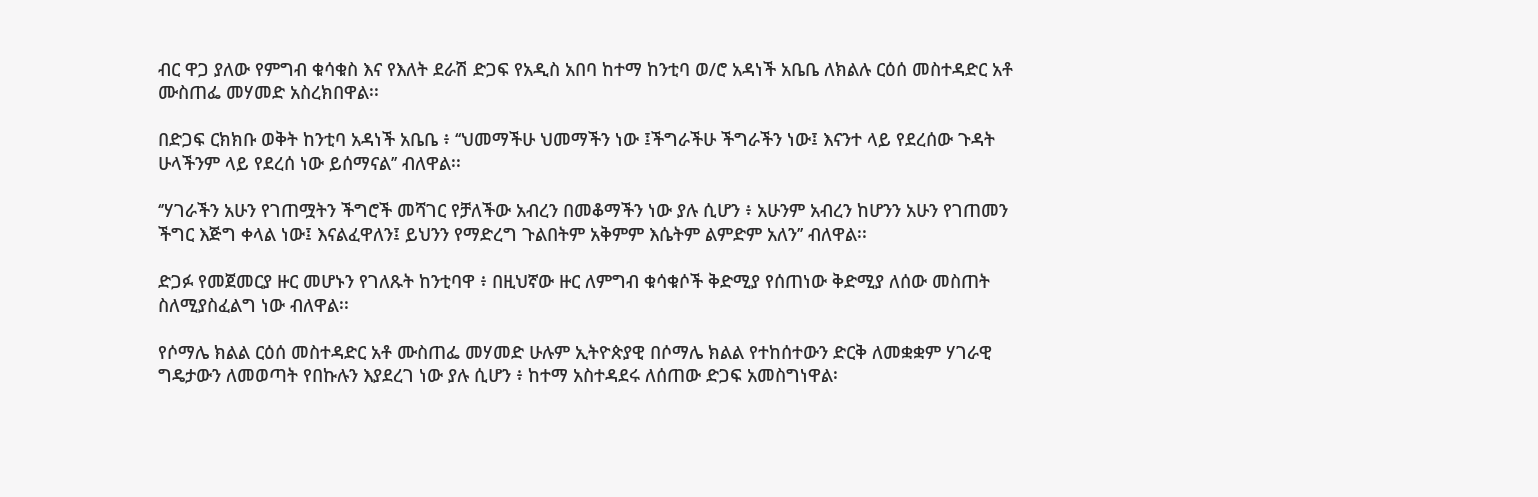ብር ዋጋ ያለው የምግብ ቁሳቁስ እና የእለት ደራሽ ድጋፍ የአዲስ አበባ ከተማ ከንቲባ ወ/ሮ አዳነች አቤቤ ለክልሉ ርዕሰ መስተዳድር አቶ ሙስጠፌ መሃመድ አስረክበዋል፡፡

በድጋፍ ርክክቡ ወቅት ከንቲባ አዳነች አቤቤ ፥ ‘‘ህመማችሁ ህመማችን ነው ፤ችግራችሁ ችግራችን ነው፤ እናንተ ላይ የደረሰው ጉዳት ሁላችንም ላይ የደረሰ ነው ይሰማናል’’ ብለዋል፡፡

‘’ሃገራችን አሁን የገጠሟትን ችግሮች መሻገር የቻለችው አብረን በመቆማችን ነው ያሉ ሲሆን ፥ አሁንም አብረን ከሆንን አሁን የገጠመን ችግር እጅግ ቀላል ነው፤ እናልፈዋለን፤ ይህንን የማድረግ ጉልበትም አቅምም እሴትም ልምድም አለን’’ ብለዋል፡፡

ድጋፉ የመጀመርያ ዙር መሆኑን የገለጹት ከንቲባዋ ፥ በዚህኛው ዙር ለምግብ ቁሳቁሶች ቅድሚያ የሰጠነው ቅድሚያ ለሰው መስጠት ስለሚያስፈልግ ነው ብለዋል፡፡

የሶማሌ ክልል ርዕሰ መስተዳድር አቶ ሙስጠፌ መሃመድ ሁሉም ኢትዮጵያዊ በሶማሌ ክልል የተከሰተውን ድርቅ ለመቋቋም ሃገራዊ ግዴታውን ለመወጣት የበኩሉን እያደረገ ነው ያሉ ሲሆን ፥ ከተማ አስተዳደሩ ለሰጠው ድጋፍ አመስግነዋል፡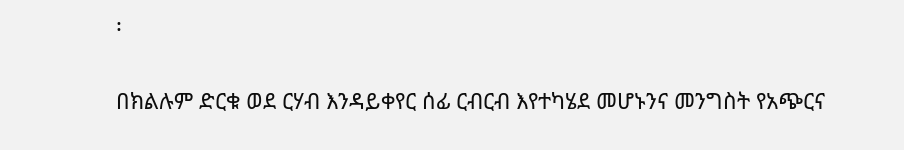፡

በክልሉም ድርቁ ወደ ርሃብ እንዳይቀየር ሰፊ ርብርብ እየተካሄደ መሆኑንና መንግስት የአጭርና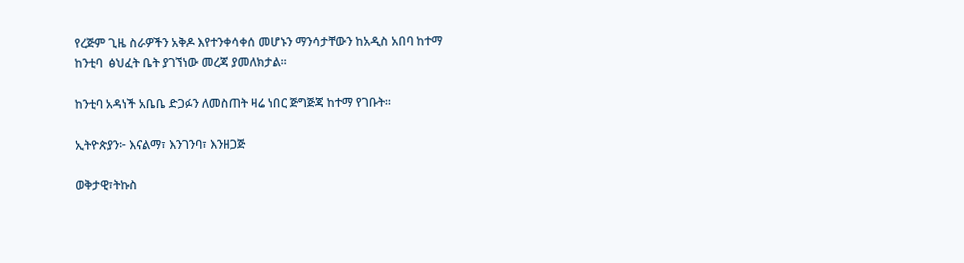የረጅም ጊዜ ስራዎችን አቅዶ እየተንቀሳቀሰ መሆኑን ማንሳታቸውን ከአዲስ አበባ ከተማ ከንቲባ  ፅህፈት ቤት ያገኘነው መረጃ ያመለክታል፡፡

ከንቲባ አዳነች አቤቤ ድጋፉን ለመስጠት ዛሬ ነበር ጅግጅጃ ከተማ የገቡት።

ኢትዮጵያን፦ እናልማ፣ እንገንባ፣ እንዘጋጅ

ወቅታዊ፣ትኩስ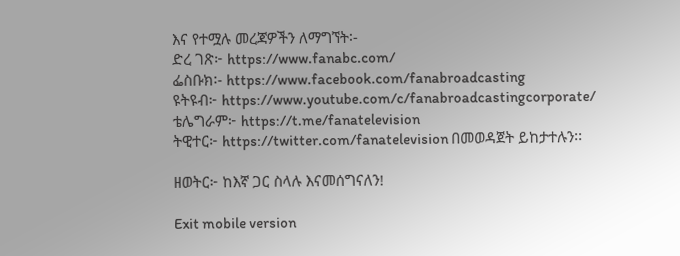እና የተሟሉ መረጃዎችን ለማግኘት፡-
ድረ ገጽ፦ https://www.fanabc.com/
ፌስቡክ፡- https://www.facebook.com/fanabroadcasting
ዩትዩብ፦ https://www.youtube.com/c/fanabroadcastingcorporate/
ቴሌግራም፦ https://t.me/fanatelevision
ትዊተር፦ https://twitter.com/fanatelevision በመወዳጀት ይከታተሉን፡፡

ዘወትር፦ ከእኛ ጋር ስላሉ እናመሰግናለን!

Exit mobile version